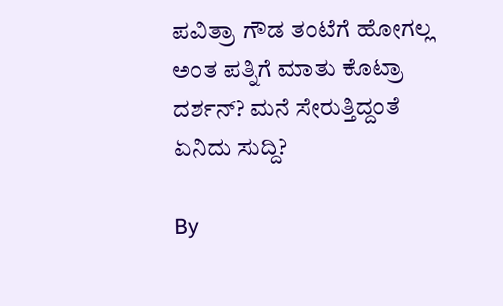ಪವಿತ್ರಾ ಗೌಡ ತಂಟೆಗೆ ಹೋಗಲ್ಲ ಅಂತ ಪತ್ನಿಗೆ ಮಾತು ಕೊಟ್ರಾ ದರ್ಶನ್? ಮನೆ ಸೇರುತ್ತಿದ್ದಂತೆ ಏನಿದು ಸುದ್ದಿ?

By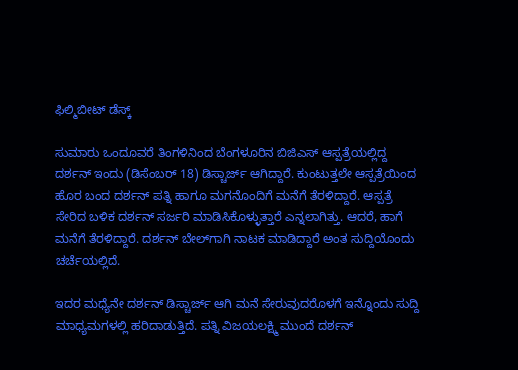ಫಿಲ್ಮಿಬೀಟ್ ಡೆಸ್ಕ್

ಸುಮಾರು ಒಂದೂವರೆ ತಿಂಗಳಿನಿಂದ ಬೆಂಗಳೂರಿನ ಬಿಜಿಎಸ್ ಆಸ್ಪತ್ರೆಯಲ್ಲಿದ್ದ ದರ್ಶನ್ ಇಂದು (ಡಿಸೆಂಬರ್ 18) ಡಿಸ್ಚಾರ್ಜ್ ಆಗಿದ್ದಾರೆ. ಕುಂಟುತ್ತಲೇ ಆಸ್ಪತ್ರೆಯಿಂದ ಹೊರ ಬಂದ ದರ್ಶನ್ ಪತ್ನಿ ಹಾಗೂ ಮಗನೊಂದಿಗೆ ಮನೆಗೆ ತೆರಳಿದ್ದಾರೆ. ಆಸ್ಪತ್ರೆ ಸೇರಿದ ಬಳಿಕ ದರ್ಶನ್ ಸರ್ಜರಿ ಮಾಡಿಸಿಕೊಳ್ಳುತ್ತಾರೆ ಎನ್ನಲಾಗಿತ್ತು. ಆದರೆ, ಹಾಗೆ ಮನೆಗೆ ತೆರಳಿದ್ದಾರೆ. ದರ್ಶನ್ ಬೇಲ್‌ಗಾಗಿ ನಾಟಕ ಮಾಡಿದ್ದಾರೆ ಅಂತ ಸುದ್ದಿಯೊಂದು ಚರ್ಚೆಯಲ್ಲಿದೆ.

ಇದರ ಮಧ್ಯೆನೇ ದರ್ಶನ್ ಡಿಸ್ಚಾರ್ಜ್ ಆಗಿ ಮನೆ ಸೇರುವುದರೊಳಗೆ ಇನ್ನೊಂದು ಸುದ್ದಿ ಮಾಧ್ಯಮಗಳಲ್ಲಿ ಹರಿದಾಡುತ್ತಿದೆ. ಪತ್ನಿ ವಿಜಯಲಕ್ಷ್ಮಿ ಮುಂದೆ ದರ್ಶನ್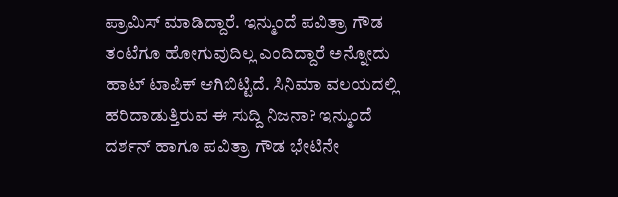ಪ್ರಾಮಿಸ್ ಮಾಡಿದ್ದಾರೆ. ಇನ್ಮುಂದೆ ಪವಿತ್ರಾ ಗೌಡ ತಂಟೆಗೂ ಹೋಗುವುದಿಲ್ಲ ಎಂದಿದ್ದಾರೆ ಅನ್ನೋದು ಹಾಟ್ ಟಾಪಿಕ್ ಆಗಿಬಿಟ್ಟಿದೆ. ಸಿನಿಮಾ ವಲಯದಲ್ಲಿ ಹರಿದಾಡುತ್ತಿರುವ ಈ ಸುದ್ದಿ ನಿಜನಾ? ಇನ್ಮುಂದೆ ದರ್ಶನ್ ಹಾಗೂ ಪವಿತ್ರಾ ಗೌಡ ಭೇಟಿನೇ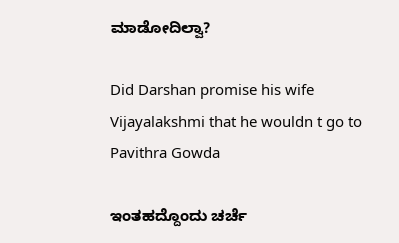ಮಾಡೋದಿಲ್ವಾ?

Did Darshan promise his wife Vijayalakshmi that he wouldn t go to Pavithra Gowda

ಇಂತಹದ್ದೊಂದು ಚರ್ಚೆ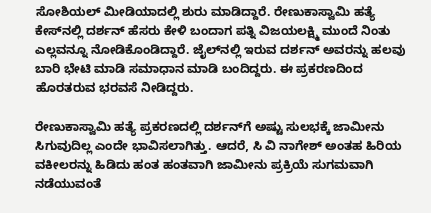ಸೋಶಿಯಲ್ ಮೀಡಿಯಾದಲ್ಲಿ ಶುರು ಮಾಡಿದ್ದಾರೆ. ರೇಣುಕಾಸ್ವಾಮಿ ಹತ್ಯೆ ಕೇಸ್‌ನಲ್ಲಿ ದರ್ಶನ್ ಹೆಸರು ಕೇಳಿ ಬಂದಾಗ ಪತ್ನಿ ವಿಜಯಲಕ್ಷ್ಮಿ ಮುಂದೆ ನಿಂತು ಎಲ್ಲವನ್ನೂ ನೋಡಿಕೊಂಡಿದ್ದಾರೆ. ಜೈಲ್‌ನಲ್ಲಿ ಇರುವ ದರ್ಶನ್‌ ಅವರನ್ನು ಹಲವು ಬಾರಿ ಭೇಟಿ ಮಾಡಿ ಸಮಾಧಾನ ಮಾಡಿ ಬಂದಿದ್ದರು. ಈ ಪ್ರಕರಣದಿಂದ ಹೊರತರುವ ಭರವಸೆ ನೀಡಿದ್ದರು.

ರೇಣುಕಾಸ್ವಾಮಿ ಹತ್ಯೆ ಪ್ರಕರಣದಲ್ಲಿ ದರ್ಶನ್‌ಗೆ ಅಷ್ಟು ಸುಲಭಕ್ಕೆ ಜಾಮೀನು ಸಿಗುವುದಿಲ್ಲ ಎಂದೇ ಭಾವಿಸಲಾಗಿತ್ತು. ಆದರೆ, ಸಿ ವಿ ನಾಗೇಶ್ ಅಂತಹ ಹಿರಿಯ ವಕೀಲರನ್ನು ಹಿಡಿದು ಹಂತ ಹಂತವಾಗಿ ಜಾಮೀನು ಪ್ರಕ್ರಿಯೆ ಸುಗಮವಾಗಿ ನಡೆಯುವಂತೆ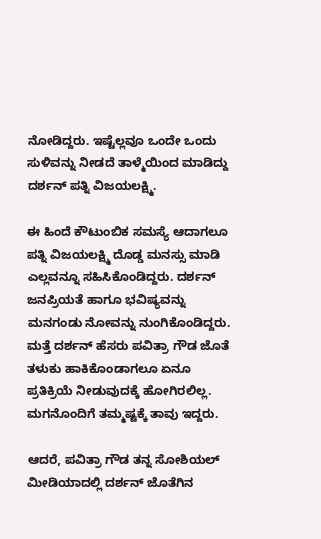ನೋಡಿದ್ದರು. ಇಷ್ಟೆಲ್ಲವೂ ಒಂದೇ ಒಂದು ಸುಳಿವನ್ನು ನೀಡದೆ ತಾಳ್ಮೆಯಿಂದ ಮಾಡಿದ್ದು ದರ್ಶನ್ ಪತ್ನಿ ವಿಜಯಲಕ್ಷ್ಮಿ.

ಈ ಹಿಂದೆ ಕೌಟುಂಬಿಕ ಸಮಸ್ಯೆ ಆದಾಗಲೂ ಪತ್ನಿ ವಿಜಯಲಕ್ಷ್ಮಿ ದೊಡ್ಡ ಮನಸ್ಸು ಮಾಡಿ ಎಲ್ಲವನ್ನೂ ಸಹಿಸಿಕೊಂಡಿದ್ದರು. ದರ್ಶನ್ ಜನಪ್ರಿಯತೆ ಹಾಗೂ ಭವಿಷ್ಯವನ್ನು ಮನಗಂಡು ನೋವನ್ನು ನುಂಗಿಕೊಂಡಿದ್ದರು. ಮತ್ತೆ ದರ್ಶನ್ ಹೆಸರು ಪವಿತ್ರಾ ಗೌಡ ಜೊತೆ ತಳುಕು ಹಾಕಿಕೊಂಡಾಗಲೂ ಏನೂ ಪ್ರತಿಕ್ರಿಯೆ ನೀಡುವುದಕ್ಕೆ ಹೋಗಿರಲಿಲ್ಲ. ಮಗನೊಂದಿಗೆ ತಮ್ಮಷ್ಟಕ್ಕೆ ತಾವು ಇದ್ದರು.

ಆದರೆ, ಪವಿತ್ರಾ ಗೌಡ ತನ್ನ ಸೋಶಿಯಲ್ ಮೀಡಿಯಾದಲ್ಲಿ ದರ್ಶನ್ ಜೊತೆಗಿನ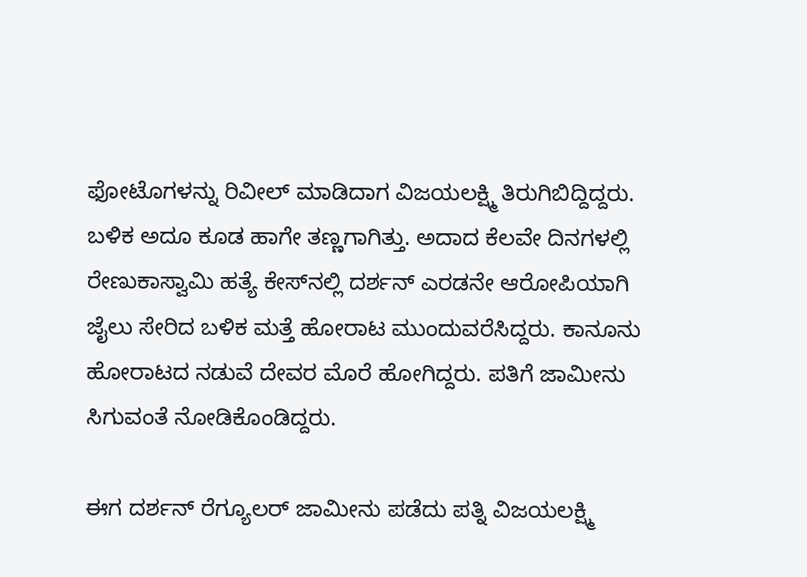ಫೋಟೊಗಳನ್ನು ರಿವೀಲ್ ಮಾಡಿದಾಗ ವಿಜಯಲಕ್ಷ್ಮಿ ತಿರುಗಿಬಿದ್ದಿದ್ದರು. ಬಳಿಕ ಅದೂ ಕೂಡ ಹಾಗೇ ತಣ್ಣಗಾಗಿತ್ತು. ಅದಾದ ಕೆಲವೇ ದಿನಗಳಲ್ಲಿ ರೇಣುಕಾಸ್ವಾಮಿ ಹತ್ಯೆ ಕೇಸ್‌ನಲ್ಲಿ ದರ್ಶನ್ ಎರಡನೇ ಆರೋಪಿಯಾಗಿ ಜೈಲು ಸೇರಿದ ಬಳಿಕ ಮತ್ತೆ ಹೋರಾಟ ಮುಂದುವರೆಸಿದ್ದರು. ಕಾನೂನು ಹೋರಾಟದ ನಡುವೆ ದೇವರ ಮೊರೆ ಹೋಗಿದ್ದರು. ಪತಿಗೆ ಜಾಮೀನು ಸಿಗುವಂತೆ ನೋಡಿಕೊಂಡಿದ್ದರು.

ಈಗ ದರ್ಶನ್ ರೆಗ್ಯೂಲರ್ ಜಾಮೀನು ಪಡೆದು ಪತ್ನಿ ವಿಜಯಲಕ್ಷ್ಮಿ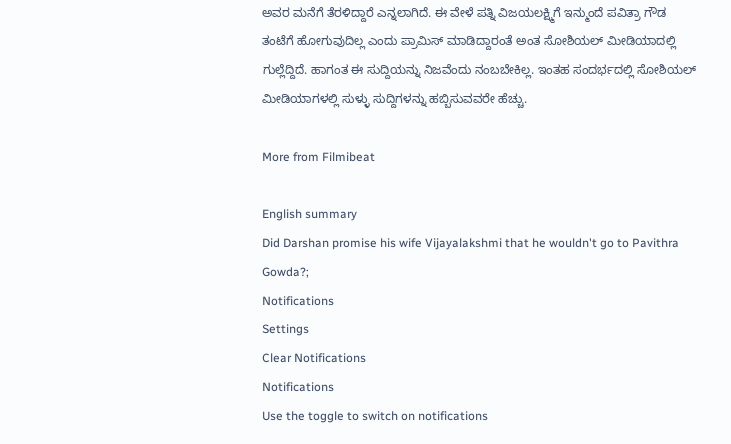ಅವರ ಮನೆಗೆ ತೆರಳಿದ್ದಾರೆ ಎನ್ನಲಾಗಿದೆ. ಈ ವೇಳೆ ಪತ್ನಿ ವಿಜಯಲಕ್ಷ್ಮಿಗೆ ಇನ್ಮುಂದೆ ಪವಿತ್ರಾ ಗೌಡ ತಂಟೆಗೆ ಹೋಗುವುದಿಲ್ಲ ಎಂದು ಪ್ರಾಮಿಸ್ ಮಾಡಿದ್ದಾರಂತೆ ಅಂತ ಸೋಶಿಯಲ್ ಮೀಡಿಯಾದಲ್ಲಿ ಗುಲ್ಲೆದ್ದಿದೆ. ಹಾಗಂತ ಈ ಸುದ್ದಿಯನ್ನು ನಿಜವೆಂದು ನಂಬಬೇಕಿಲ್ಲ. ಇಂತಹ ಸಂದರ್ಭದಲ್ಲಿ ಸೋಶಿಯಲ್ ಮೀಡಿಯಾಗಳಲ್ಲಿ ಸುಳ್ಳು ಸುದ್ದಿಗಳನ್ನು ಹಬ್ಬಿಸುವವರೇ ಹೆಚ್ಚು.

More from Filmibeat

English summary
Did Darshan promise his wife Vijayalakshmi that he wouldn't go to Pavithra Gowda?;
Notifications
Settings
Clear Notifications
Notifications
Use the toggle to switch on notifications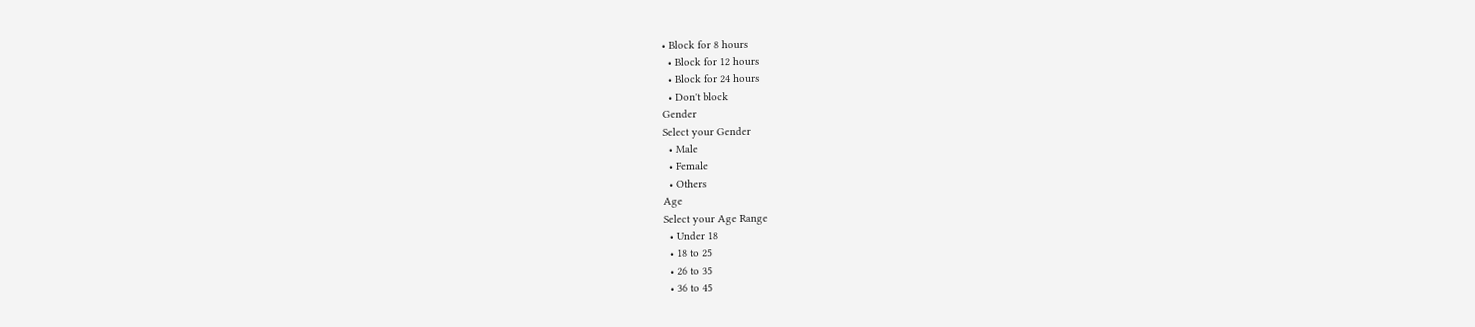• Block for 8 hours
  • Block for 12 hours
  • Block for 24 hours
  • Don't block
Gender
Select your Gender
  • Male
  • Female
  • Others
Age
Select your Age Range
  • Under 18
  • 18 to 25
  • 26 to 35
  • 36 to 45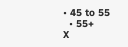• 45 to 55
  • 55+
X